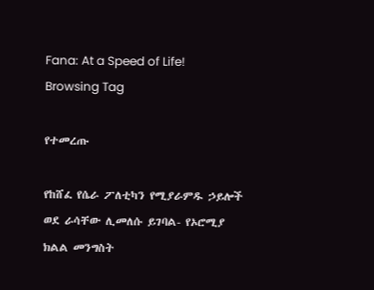Fana: At a Speed of Life!
Browsing Tag

የተመረጡ

የከሸፈ የሴራ ፖለቲካን የሚያራምዱ ኃይሎች ወደ ራሳቸው ሊመለሱ ይገባል- የኦሮሚያ ክልል መንግስት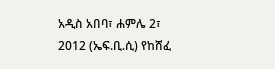አዲስ አበባ፣ ሐምሌ 2፣ 2012 (ኤፍ.ቢ.ሲ) የከሸፈ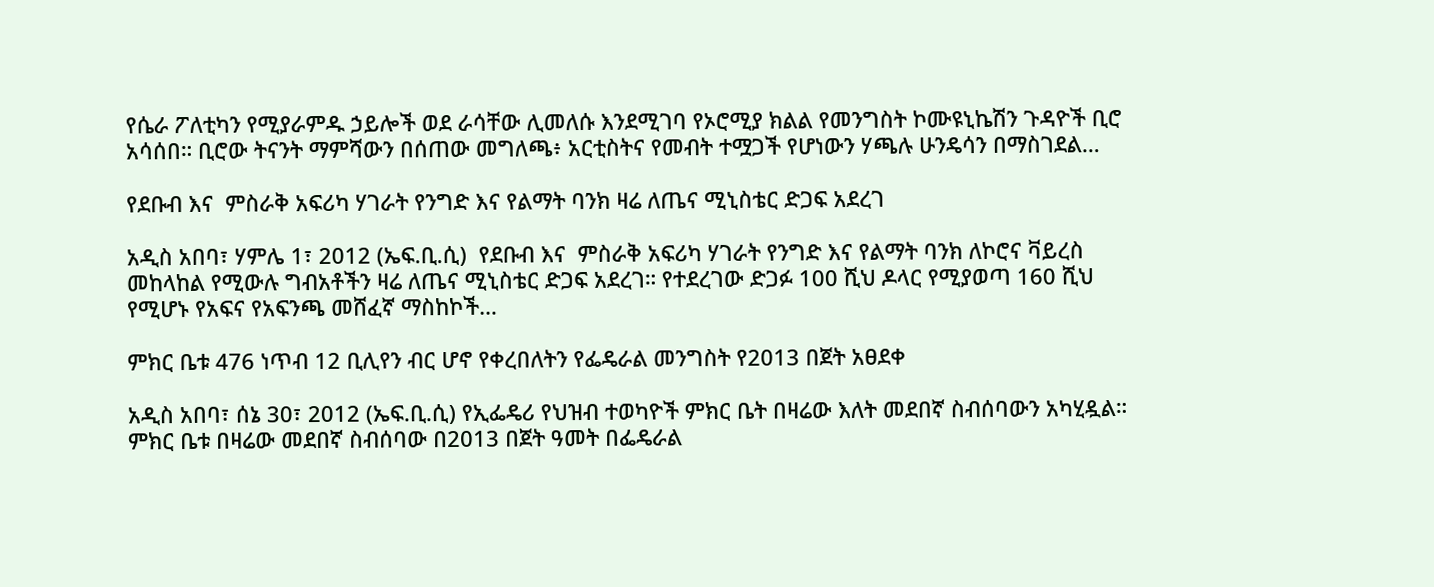የሴራ ፖለቲካን የሚያራምዱ ኃይሎች ወደ ራሳቸው ሊመለሱ እንደሚገባ የኦሮሚያ ክልል የመንግስት ኮሙዩኒኬሽን ጉዳዮች ቢሮ አሳሰበ። ቢሮው ትናንት ማምሻውን በሰጠው መግለጫ፥ አርቲስትና የመብት ተሟጋች የሆነውን ሃጫሉ ሁንዴሳን በማስገደል…

የደቡብ እና  ምስራቅ አፍሪካ ሃገራት የንግድ እና የልማት ባንክ ዛሬ ለጤና ሚኒስቴር ድጋፍ አደረገ

አዲስ አበባ፣ ሃምሌ 1፣ 2012 (ኤፍ.ቢ.ሲ)  የደቡብ እና  ምስራቅ አፍሪካ ሃገራት የንግድ እና የልማት ባንክ ለኮሮና ቫይረስ መከላከል የሚውሉ ግብአቶችን ዛሬ ለጤና ሚኒስቴር ድጋፍ አደረገ። የተደረገው ድጋፉ 100 ሺህ ዶላር የሚያወጣ 160 ሺህ የሚሆኑ የአፍና የአፍንጫ መሸፈኛ ማስከኮች…

ምክር ቤቱ 476 ነጥብ 12 ቢሊየን ብር ሆኖ የቀረበለትን የፌዴራል መንግስት የ2013 በጀት አፀደቀ

አዲስ አበባ፣ ሰኔ 30፣ 2012 (ኤፍ.ቢ.ሲ) የኢፌዴሪ የህዝብ ተወካዮች ምክር ቤት በዛሬው እለት መደበኛ ስብሰባውን አካሂዷል። ምክር ቤቱ በዛሬው መደበኛ ስብሰባው በ2013 በጀት ዓመት በፌዴራል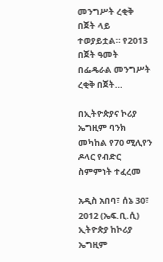መንግሥት ረቂቅ በጀት ላይ ተወያይቷል። የ2013 በጀት ዓመት በፌዴራል መንግሥት ረቂቅ በጀት…

በኢትዮጵያና ኮሪያ ኤግዚም ባንክ መካከል የ70 ሚሊየን ዶላር የብድር ስምምነት ተፈረመ

አዲስ አበባ፣ ሰኔ 30፣ 2012 (ኤፍ.ቢ.ሲ) ኢትዮጵያ ከኮሪያ ኤግዚም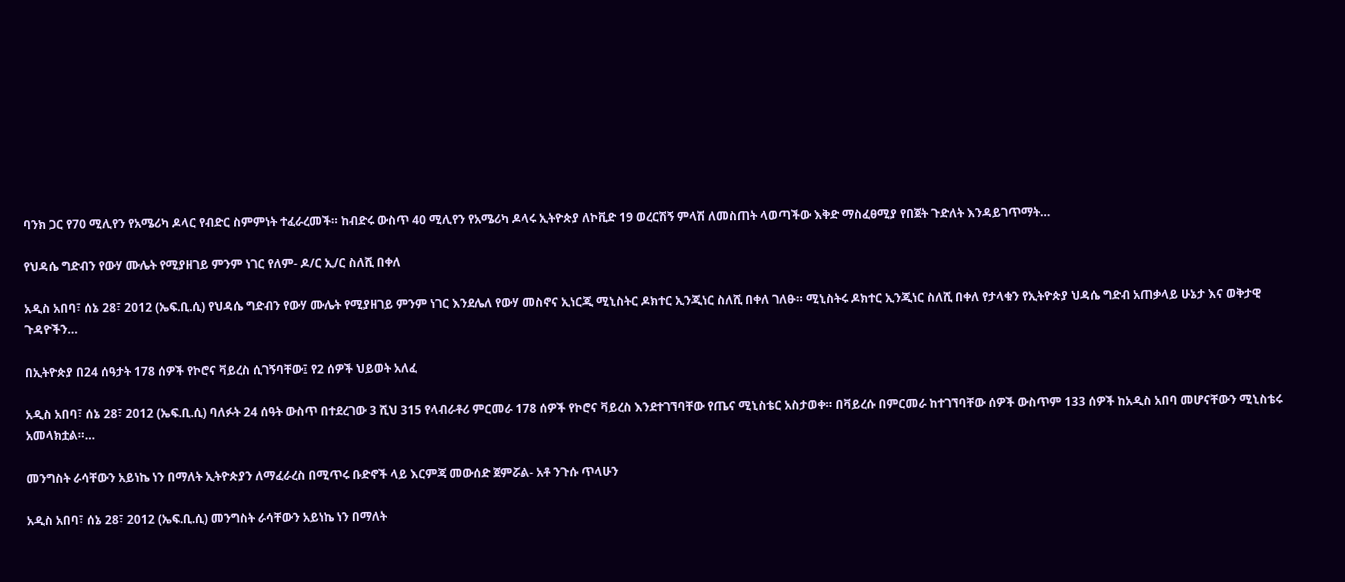ባንክ ጋር የ70 ሚሊየን የአሜሪካ ዶላር የብድር ስምምነት ተፈራረመች። ከብድሩ ውስጥ 40 ሚሊየን የአሜሪካ ዶላሩ ኢትዮጵያ ለኮቪድ 19 ወረርሽኝ ምላሽ ለመስጠት ላወጣችው እቅድ ማስፈፀሚያ የበጀት ጉድለት እንዳይገጥማት…

የህዳሴ ግድብን የውሃ ሙሌት የሚያዘገይ ምንም ነገር የለም- ዶ/ር ኢ/ር ስለሺ በቀለ

አዲስ አበባ፣ ሰኔ 28፣ 2012 (ኤፍ.ቢ.ሲ) የህዳሴ ግድብን የውሃ ሙሌት የሚያዘገይ ምንም ነገር እንደሌለ የውሃ መስኖና ኢነርጂ ሚኒስትር ዶክተር ኢንጂነር ስለሺ በቀለ ገለፁ። ሚኒስትሩ ዶክተር ኢንጂነር ስለሺ በቀለ የታላቁን የኢትዮጵያ ህዳሴ ግድብ አጠቃላይ ሁኔታ እና ወቅታዊ ጉዳዮችን…

በኢትዮጵያ በ24 ሰዓታት 178 ሰዎች የኮሮና ቫይረስ ሲገኝባቸው፤ የ2 ሰዎች ህይወት አለፈ

አዲስ አበባ፣ ሰኔ 28፣ 2012 (ኤፍ.ቢ.ሲ) ባለፉት 24 ሰዓት ውስጥ በተደረገው 3 ሺህ 315 የላብራቶሪ ምርመራ 178 ሰዎች የኮሮና ቫይረስ እንደተገኘባቸው የጤና ሚኒስቴር አስታወቀ። በቫይረሱ በምርመራ ከተገኘባቸው ሰዎች ውስጥም 133 ሰዎች ከአዲስ አበባ መሆናቸውን ሚኒስቴሩ አመላክቷል።…

መንግስት ራሳቸውን አይነኬ ነን በማለት ኢትዮጵያን ለማፈራረስ በሚጥሩ ቡድኖች ላይ እርምጃ መውሰድ ጀምሯል- አቶ ንጉሱ ጥላሁን

አዲስ አበባ፣ ሰኔ 28፣ 2012 (ኤፍ.ቢ.ሲ) መንግስት ራሳቸውን አይነኬ ነን በማለት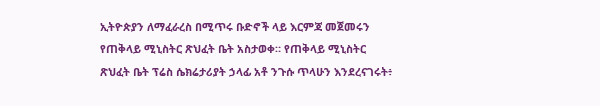ኢትዮጵያን ለማፈራረስ በሚጥሩ ቡድኖች ላይ እርምጃ መጀመሩን የጠቅላይ ሚኒስትር ጽህፈት ቤት አስታወቀ። የጠቅላይ ሚኒስትር ጽህፈት ቤት ፕሬስ ሴክሬታሪያት ኃላፊ አቶ ንጉሱ ጥላሁን እንደረናገሩት፥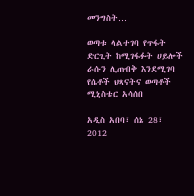መንግስት…

ወጣቱ ላልተገባ የጥፋት ድርጊት ከሚገፋፉት ሀይሎች ራሱን ሊጠብቅ እንደሚገባ የሴቶች ህጻናትና ወጣቶች ሚኒስቴር አሳሰበ

አዲስ አበባ፣ ሰኔ 28፣ 2012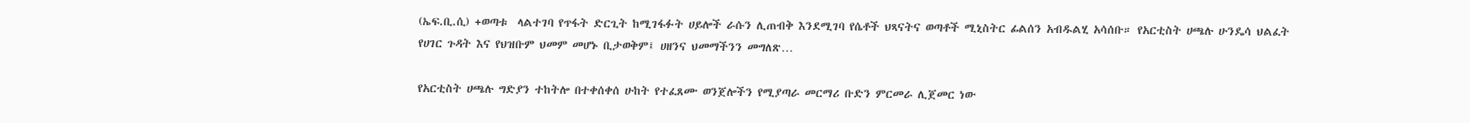(ኤፍ.ቢ.ሲ) +ወጣቱ  ላልተገባ የጥፋት ድርጊት ከሚገፋፉት ሀይሎች ራሱን ሊጠብቅ እንደሚገባ የሴቶች ህጻናትና ወጣቶች ሚኒስትር ፊልሰን አብዱልሂ አሳሰቡ። የአርቲስት ሀጫሉ ሁንዴሳ ህልፈት የሀገር ጉዳት እና የህዝቡም ህመም መሆኑ ቢታወቅም፤ ሀዘንና ህመማችንን መግለጽ…

የአርቲስት ሀጫሉ ግድያን ተከትሎ በተቀሰቀሰ ሁከት የተፈጸሙ ወንጀሎችን የሚያጣራ መርማሪ ቡድን ምርመራ ሊጀመር ነው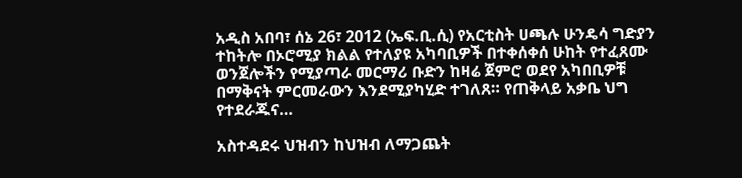አዲስ አበባ፣ ሰኔ 26፣ 2012 (ኤፍ.ቢ.ሲ) የአርቲስት ሀጫሉ ሁንዴሳ ግድያን ተከትሎ በኦሮሚያ ክልል የተለያዩ አካባቢዎች በተቀሰቀሰ ሁከት የተፈጸሙ ወንጀሎችን የሚያጣራ መርማሪ ቡድን ከዛሬ ጀምሮ ወደየ አካበቢዎቹ በማቅናት ምርመራውን እንደሚያካሂድ ተገለጸ። የጠቅላይ አቃቤ ህግ የተደራጁና…

አስተዳደሩ ህዝብን ከህዝብ ለማጋጨት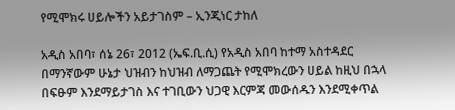የሚሞክሩ ሀይሎችን አይታገስም – ኢንጂነር ታከለ

አዲስ አበባ፣ ሰኔ 26፣ 2012 (ኤፍ.ቢ.ሲ) የአዲስ አበባ ከተማ አስተዳደር በማንኛውም ሁኔታ ህዝብን ከህዝብ ለማጋጨት የሚሞክረውን ሀይል ከዚህ በኋላ በፍፁም እንደማይታገስ እና ተገቢውን ህጋዊ እርምጃ መውሰዱን እንደሚቀጥል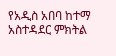የአዲስ አበባ ከተማ አስተዳደር ምክትል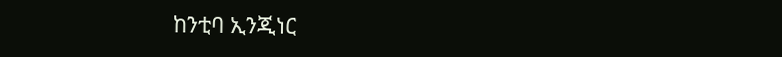ከንቲባ ኢንጂነር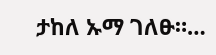ታከለ ኡማ ገለፁ።…